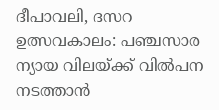ദീപാവലി, ദസറ ഉത്സവകാലം: പഞ്ചസാര ന്യായ വിലയ്ക്ക് വിൽപന നടത്താൻ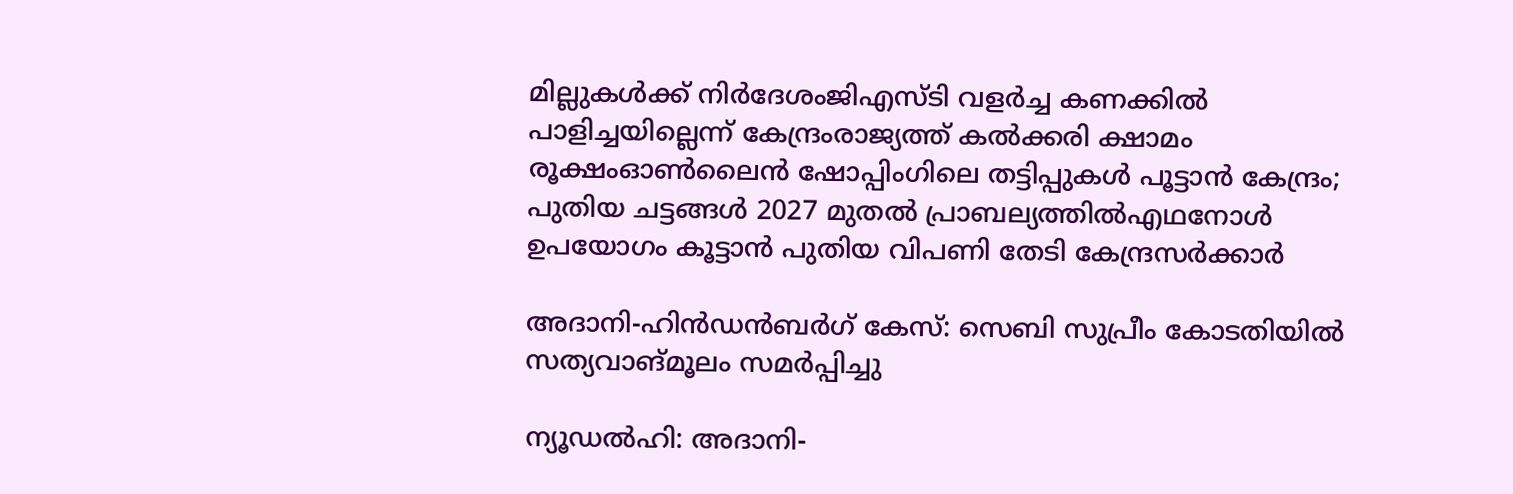മില്ലുകൾക്ക് നിർദേശംജിഎസ്ടി വളര്‍ച്ച കണക്കില്‍ പാളിച്ചയില്ലെന്ന് കേന്ദ്രംരാജ്യത്ത് കൽക്കരി ക്ഷാമം രൂക്ഷംഓൺലൈൻ ഷോപ്പിംഗിലെ തട്ടിപ്പുകൾ പൂട്ടാൻ കേന്ദ്രം; പുതിയ ചട്ടങ്ങൾ 2027 മുതൽ പ്രാബല്യത്തിൽഎഥനോള്‍ ഉപയോഗം കൂട്ടാൻ പുതിയ വിപണി തേടി കേന്ദ്രസർക്കാർ

അദാനി-ഹിന്‍ഡന്‍ബര്‍ഗ് കേസ്: സെബി സുപ്രീം കോടതിയില്‍ സത്യവാങ്മൂലം സമര്‍പ്പിച്ചു

ന്യൂഡല്‍ഹി: അദാനി-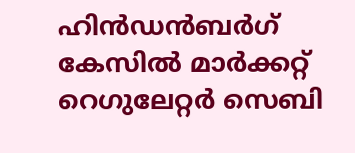ഹിന്‍ഡന്‍ബര്‍ഗ് കേസില്‍ മാര്‍ക്കറ്റ് റെഗുലേറ്റര്‍ സെബി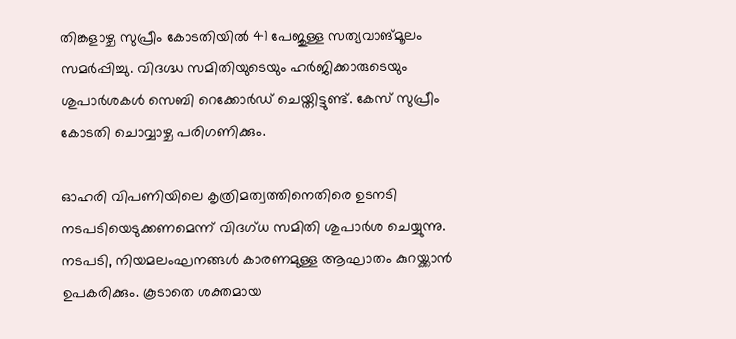തിങ്കളാഴ്ച സുപ്രീം കോടതിയില്‍ 41 പേജുള്ള സത്യവാങ്മൂലം സമര്‍പ്പിച്ചു. വിദഗ്ദ്ധ സമിതിയുടെയും ഹര്‍ജിക്കാരുടെയും ശുപാര്‍ശകള്‍ സെബി റെക്കോര്‍ഡ് ചെയ്തിട്ടുണ്ട്. കേസ് സുപ്രീം കോടതി ചൊവ്വാഴ്ച പരിഗണിക്കും.

ഓഹരി വിപണിയിലെ കൃത്രിമത്വത്തിനെതിരെ ഉടനടി നടപടിയെടുക്കണമെന്ന് വിദഗ്ധ സമിതി ശുപാര്‍ശ ചെയ്യുന്നു. നടപടി, നിയമലംഘനങ്ങള്‍ കാരണമുള്ള ആഘാതം കുറയ്ക്കാന്‍ ഉപകരിക്കും. കൂടാതെ ശക്തമായ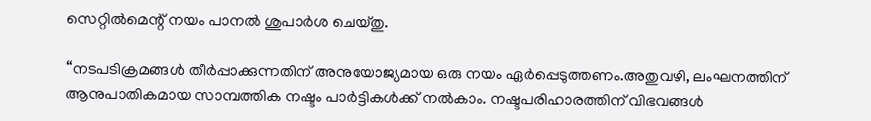സെറ്റില്‍മെന്റ് നയം പാനല്‍ ശുപാര്‍ശ ചെയ്തു.

“നടപടിക്രമങ്ങള്‍ തീര്‍പ്പാക്കുന്നതിന് അനുയോജ്യമായ ഒരു നയം ഏര്‍പ്പെടുത്തണം.അതുവഴി, ലംഘനത്തിന് ആനുപാതികമായ സാമ്പത്തിക നഷ്ടം പാര്‍ട്ടികള്‍ക്ക് നല്‍കാം. നഷ്ടപരിഹാരത്തിന് വിഭവങ്ങള്‍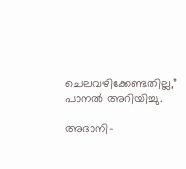ചെലവഴിക്കേണ്ടതില്ല,” പാനല്‍ അറിയിച്ചു.

അദാനി-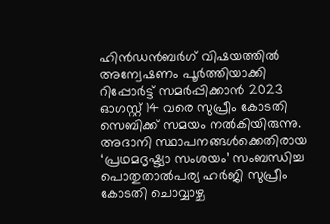ഹിന്‍ഡന്‍ബര്‍ഗ് വിഷയത്തില്‍ അന്വേഷണം പൂര്‍ത്തിയാക്കി റിപ്പോര്‍ട്ട് സമര്‍പ്പിക്കാന്‍ 2023 ഓഗസ്റ്റ് 14 വരെ സുപ്രീം കോടതി സെബിക്ക് സമയം നല്‍കിയിരുന്നു. അദാനി സ്ഥാപനങ്ങള്‍ക്കെതിരായ ‘പ്രഥമദൃഷ്ട്യാ സംശയം’ സംബന്ധിച്ച പൊതുതാല്‍പര്യ ഹര്‍ജി സുപ്രീം കോടതി ചൊവ്വാഴ്ച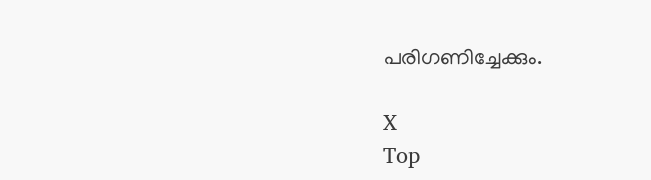പരിഗണിച്ചേക്കും.

X
Top